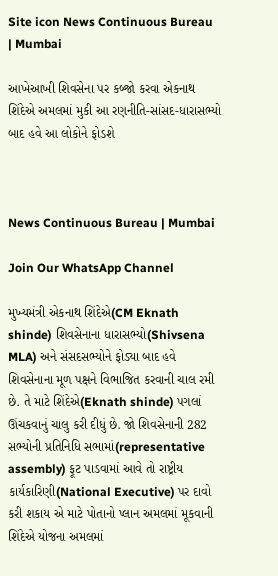Site icon News Continuous Bureau | Mumbai

આખેઆખી શિવસેના પર કબ્જો કરવા એકનાથ શિંદેએ અમલમાં મુકી આ રણનીતિ-સાંસદ-ધારાસભ્યો બાદ હવે આ લોકોને ફોડશે



News Continuous Bureau | Mumbai

Join Our WhatsApp Channel

મુખ્યમંત્રી એકનાથ શિંદેએ(CM Eknath shinde) શિવસેનાના ધારાસભ્યો(Shivsena MLA) અને સંસદસભ્યોને ફોડ્યા બાદ હવે શિવસેનાના મૂળ પક્ષને વિભાજિત કરવાની ચાલ રમી છે. તે માટે શિંદેએ(Eknath shinde) પગલાં ઊંચકવાનું ચાલુ કરી દીધું છે. જો શિવસેનાની 282 સભ્યોની પ્રતિનિધિ સભામાં(representative assembly) ફૂટ પાડવામાં આવે તો રાષ્ટ્રીય કાર્યકારિણી(National Executive) પર દાવો કરી શકાય એ માટે પોતાનો પ્લાન અમલમાં મૂકવાની શિંદેએ યોજના અમલમાં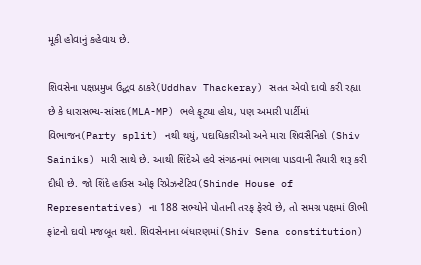મૂકી હોવાનું કહેવાય છે.

શિવસેના પક્ષપ્રમુખ ઉદ્ધવ ઠાકરે(Uddhav Thackeray) સતત એવો દાવો કરી રહ્યા છે કે ધારાસભ્ય-સાંસદ(MLA-MP) ભલે ફૂટ્યા હોય, પણ અમારી પાર્ટીમાં વિભાજન(Party split) નથી થયું, પદાધિકારીઓ અને મારા શિવસૈનિકો (Shiv Sainiks) મારી સાથે છે. આથી શિંદેએ હવે સંગઠનમાં ભાગલા પાડવાની તૈયારી શરૂ કરી દીધી છે. જો શિંદે હાઉસ ઓફ રિપ્રેઝન્ટેટિવ(Shinde House of Representatives) ના 188 સભ્યોને પોતાની તરફ ફેરવે છે, તો સમગ્ર પક્ષમાં ઊભી ફાંટનો દાવો મજબૂત થશે. શિવસેનાના બંધારણમાં(Shiv Sena constitution)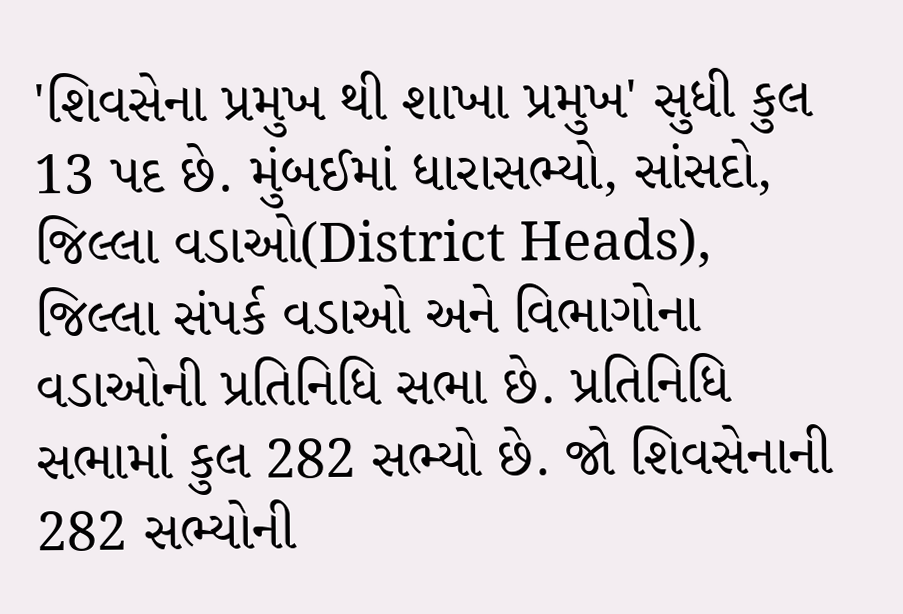'શિવસેના પ્રમુખ થી શાખા પ્રમુખ' સુધી કુલ 13 પદ છે. મુંબઈમાં ધારાસભ્યો, સાંસદો, જિલ્લા વડાઓ(District Heads), જિલ્લા સંપર્ક વડાઓ અને વિભાગોના વડાઓની પ્રતિનિધિ સભા છે. પ્રતિનિધિ સભામાં કુલ 282 સભ્યો છે. જો શિવસેનાની 282 સભ્યોની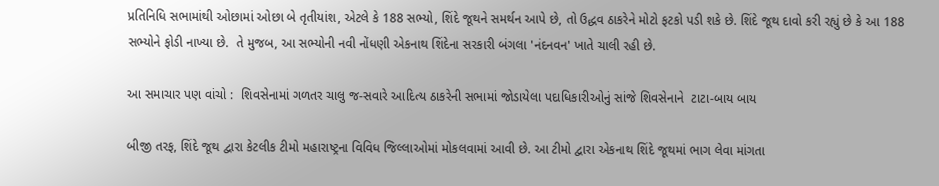પ્રતિનિધિ સભામાંથી ઓછામાં ઓછા બે તૃતીયાંશ, એટલે કે 188 સભ્યો, શિંદે જૂથને સમર્થન આપે છે, તો ઉદ્ધવ ઠાકરેને મોટો ફટકો પડી શકે છે. શિંદે જૂથ દાવો કરી રહ્યું છે કે આ 188 સભ્યોને ફોડી નાખ્યા છે.  તે મુજબ, આ સભ્યોની નવી નોંધણી એકનાથ શિંદેના સરકારી બંગલા 'નંદનવન' ખાતે ચાલી રહી છે.

આ સમાચાર પણ વાંચો :  શિવસેનામાં ગળતર ચાલુ જ-સવારે આદિત્ય ઠાકરેની સભામાં જોડાયેલા પદાધિકારીઓનું સાંજે શિવસેનાને  ટાટા-બાય બાય

બીજી તરફ, શિંદે જૂથ દ્વારા કેટલીક ટીમો મહારાષ્ટ્રના વિવિધ જિલ્લાઓમાં મોકલવામાં આવી છે. આ ટીમો દ્વારા એકનાથ શિંદે જૂથમાં ભાગ લેવા માંગતા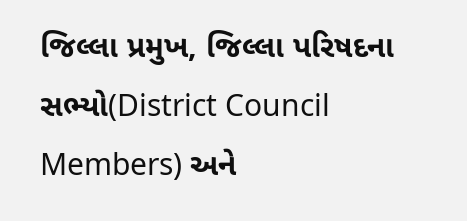જિલ્લા પ્રમુખ, જિલ્લા પરિષદના સભ્યો(District Council Members) અને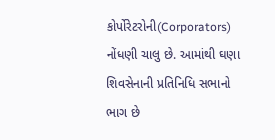કોર્પોરેટરોની(Corporators) નોંધણી ચાલુ છે. આમાંથી ઘણા શિવસેનાની પ્રતિનિધિ સભાનો ભાગ છે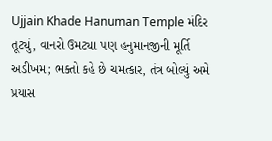Ujjain Khade Hanuman Temple મંદિર તૂટ્યું, વાનરો ઉમટ્યા પણ હનુમાનજીની મૂર્તિ અડીખમ; ભક્તો કહે છે ચમત્કાર, તંત્ર બોલ્યું અમે પ્રયાસ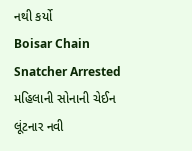નથી કર્યો
Boisar Chain Snatcher Arrested મહિલાની સોનાની ચેઈન લૂંટનાર નવી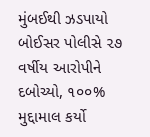મુંબઈથી ઝડપાયો બોઈસર પોલીસે ૨૭ વર્ષીય આરોપીને દબોચ્યો, ૧૦૦% મુદ્દામાલ કર્યો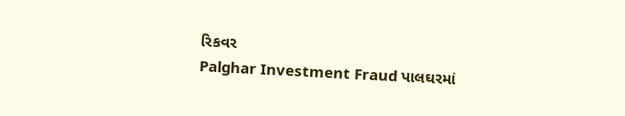રિકવર
Palghar Investment Fraud પાલઘરમાં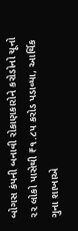બોગસ કંપની બનાવી રોકાણકારોને કરોડોનો ચૂનો ૨૨ લોકો પાસેથી ₹૧.૮૫ કરોડ પડાવ્યા, આર્થિક ગુના શાખાએ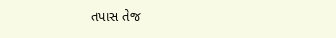તપાસ તેજ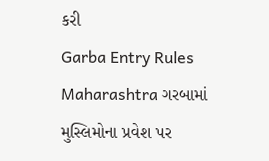કરી
Garba Entry Rules Maharashtra ગરબામાં મુસ્લિમોના પ્રવેશ પર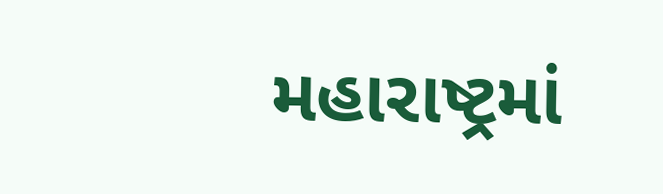મહારાષ્ટ્રમાં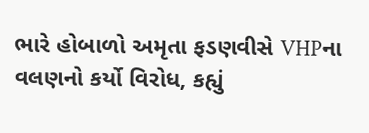ભારે હોબાળો અમૃતા ફડણવીસે VHPના વલણનો કર્યો વિરોધ, કહ્યું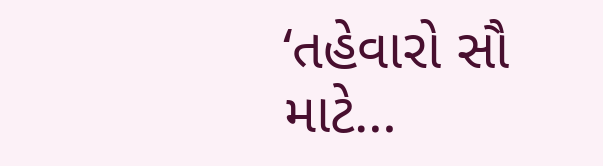‘તહેવારો સૌ માટે…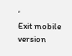‘
Exit mobile version